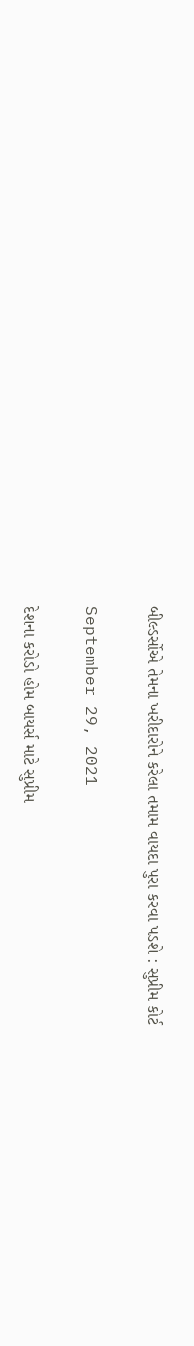બીલ્ડર્સોએ તેમના ખરીદારોને કરેલા તમામ વાયદા પુરા કરવા પડશે : સુપ્રીમ કોર્ટ

September 29, 2021

દેશના કરોડો હોમ બાયર્સ માટે સુપ્રીમ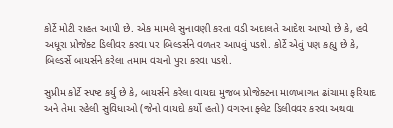કોર્ટે મોટી રાહત આપી છે. એક મામલે સુનાવણી કરતા વડી અદાલતે આદેશ આપ્યો છે કે, હવે અધૂરા પ્રોજેક્ટ ડિલીવર કરવા પર બિલ્ડર્સને વળતર આપવું પડશે. કોર્ટે એવું પણ કહ્યુ છે કે, બિલ્ડર્સે બાયર્સને કરેલા તમામ વચનો પુરા કરવા પડશે.

સુપ્રીમ કોર્ટે સ્પષ્ટ કર્યુ છે કે, બાયર્સને કરેલા વાયદા મુજબ પ્રોજેક્ટના માળખાગત ઢાંચામા ફરિયાદ અને તેમા રહેલી સુવિધાઓ (જેનો વાયદો કર્યો હતો) વગરના ફ્લેટ ડિલીવવર કરવા અથવા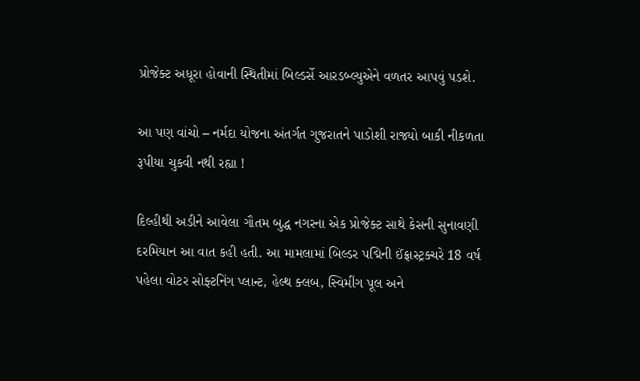પ્રોજેક્ટ અધૂરા હોવાની સ્થિતીમાં બિલ્ડર્સે આરડબ્લ્યુએને વળતર આપવું પડશે.

આ પણ વાંચો – નર્મદા યોજના અંતર્ગત ગુજરાતને પાડોશી રાજ્યો બાકી નીકળતા રૂપીયા ચુકવી નથી રહ્યા !

દિલ્હીથી અડીને આવેલા ગૌતમ બુદ્ધ નગરના એક પ્રોજેક્ટ સાથે કેસની સુનાવણી દરમિયાન આ વાત કહી હતી. આ મામલામાં બિલ્ડર પદ્મિની ઈંફ્રાસ્ટ્રક્ચરે 18 વર્ષ પહેલા વોટર સોફ્ટનિંગ પ્લાન્ટ, હેલ્થ ક્લબ, સ્વિમીંગ પૂલ અને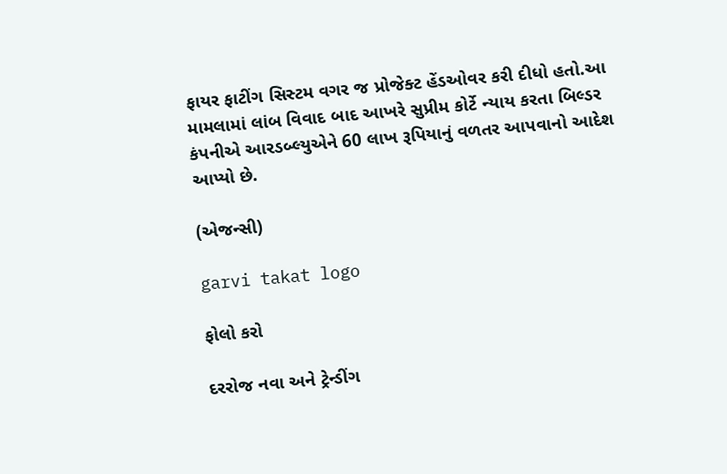ફાયર ફાટીંગ સિસ્ટમ વગર જ પ્રોજેક્ટ હેંડઓવર કરી દીધો હતો.આ મામલામાં લાંબ વિવાદ બાદ આખરે સુપ્રીમ કોર્ટે ન્યાય કરતા બિલ્ડર કંપનીએ આરડબ્લ્યુએને 60 લાખ રૂપિયાનું વળતર આપવાનો આદેશ આપ્યો છે.

(એજન્સી)

garvi takat logo

ફોલો કરો

દરરોજ નવા અને ટ્રેન્ડીંગ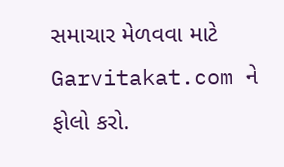સમાચાર મેળવવા માટે Garvitakat.com ને ફોલો કરો.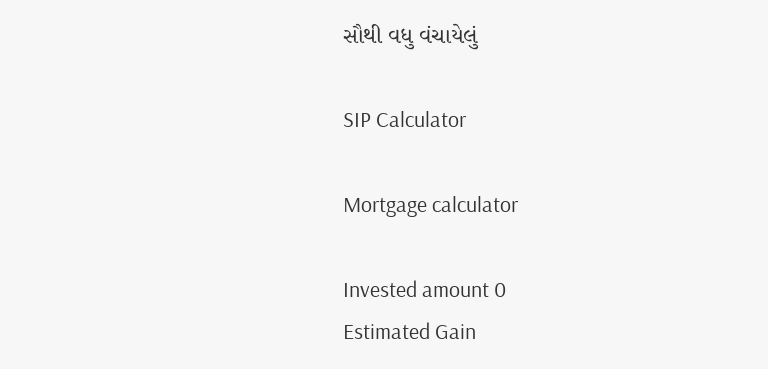સૌથી વધુ વંચાયેલું

SIP Calculator

Mortgage calculator

Invested amount 0
Estimated Gain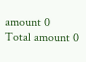amount 0
Total amount 0